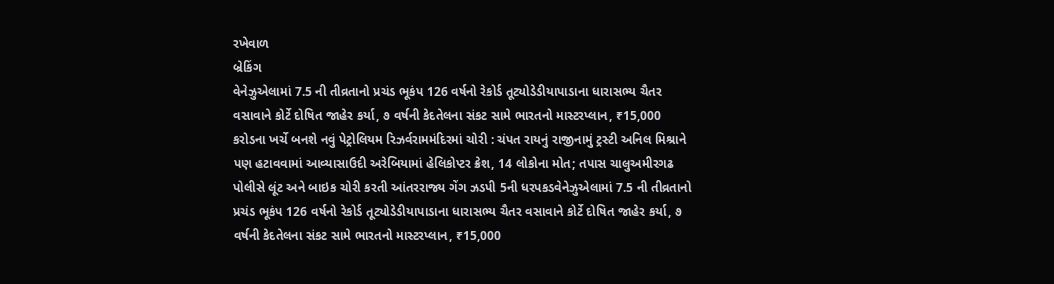રખેવાળ
બ્રેકિંગ
વેનેઝુએલામાં 7.5 ની તીવ્રતાનો પ્રચંડ ભૂકંપ 126 વર્ષનો રેકોર્ડ તૂટ્યોડેડીયાપાડાના ધારાસભ્ય ચૈતર વસાવાને કોર્ટે દોષિત જાહેર કર્યા, ૭ વર્ષની કેદતેલના સંકટ સામે ભારતનો માસ્ટરપ્લાન, ₹15,000 કરોડના ખર્ચે બનશે નવું પેટ્રોલિયમ રિઝર્વરામમંદિરમાં ચોરી : ચંપત રાયનું રાજીનામું ટ્રસ્ટી અનિલ મિશ્રાને પણ હટાવવામાં આવ્યાસાઉદી અરેબિયામાં હેલિકોપ્ટર ક્રેશ, 14 લોકોના મોત; તપાસ ચાલુઅમીરગઢ પોલીસે લૂંટ અને બાઇક ચોરી કરતી આંતરરાજ્ય ગેંગ ઝડપી 5ની ધરપકડવેનેઝુએલામાં 7.5 ની તીવ્રતાનો પ્રચંડ ભૂકંપ 126 વર્ષનો રેકોર્ડ તૂટ્યોડેડીયાપાડાના ધારાસભ્ય ચૈતર વસાવાને કોર્ટે દોષિત જાહેર કર્યા, ૭ વર્ષની કેદતેલના સંકટ સામે ભારતનો માસ્ટરપ્લાન, ₹15,000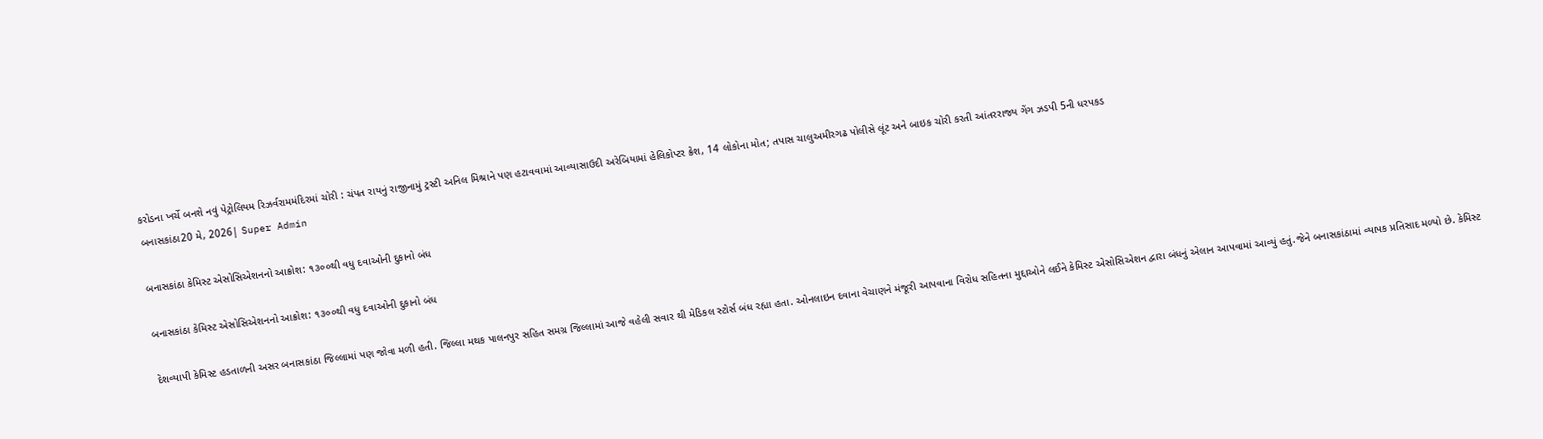કરોડના ખર્ચે બનશે નવું પેટ્રોલિયમ રિઝર્વરામમંદિરમાં ચોરી : ચંપત રાયનું રાજીનામું ટ્રસ્ટી અનિલ મિશ્રાને પણ હટાવવામાં આવ્યાસાઉદી અરેબિયામાં હેલિકોપ્ટર ક્રેશ, 14 લોકોના મોત; તપાસ ચાલુઅમીરગઢ પોલીસે લૂંટ અને બાઇક ચોરી કરતી આંતરરાજ્ય ગેંગ ઝડપી 5ની ધરપકડ
બનાસકાંઠા20 મે, 2026| Super Admin

બનાસકાંઠા કેમિસ્ટ એસોસિએશનનો આક્રોશ: ૧૩૦૦થી વધુ દવાઓની દુકાનો બંધ

બનાસકાંઠા કેમિસ્ટ એસોસિએશનનો આક્રોશ: ૧૩૦૦થી વધુ દવાઓની દુકાનો બંધ

દેશવ્યાપી કેમિસ્ટ હડતાળની અસર બનાસકાંઠા જિલ્લામાં પણ જોવા મળી હતી. જિલ્લા મથક પાલનપુર સહિત સમગ્ર જિલ્લામાં આજે વહેલી સવાર થી મેડિકલ સ્ટોર્સ બંધ રહ્યા હતા. ઓનલાઇન દવાના વેચાણને મંજૂરી આપવાના વિરોધ સહિતના મુદ્દાઓને લઈને કેમિસ્ટ એસોસિએશન દ્વારા બંધનું એલાન આપવામાં આવ્યું હતું.જેને બનાસકાંઠામાં વ્યાપક પ્રતિસાદ મળ્યો છે. કેમિસ્ટ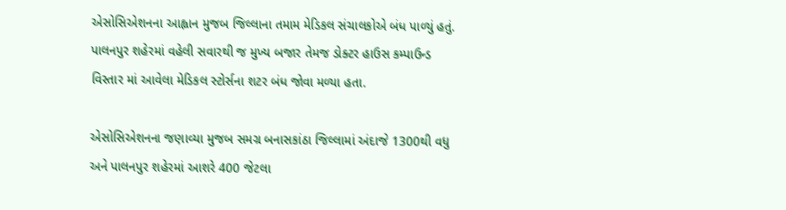એસોસિએશનના આહ્વાન મુજબ જિલ્લાના તમામ મેડિકલ સંચાલકોએ બંધ પાળ્યું હતું. પાલનપુર શહેરમાં વહેલી સવારથી જ મુખ્ય બજાર તેમજ ડોક્ટર હાઉસ કમ્પાઉન્ડ વિસ્તાર માં આવેલા મેડિકલ સ્ટોર્સના શટર બંધ જોવા મળ્યા હતા.

એસોસિએશનના જણાવ્યા મુજબ સમગ્ર બનાસકાંઠા જિલ્લામાં અંદાજે 1300થી વધુ અને પાલનપુર શહેરમાં આશરે 400 જેટલા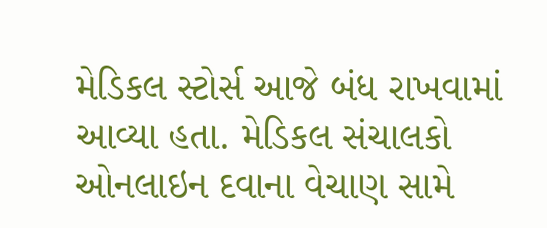મેડિકલ સ્ટોર્સ આજે બંધ રાખવામાં આવ્યા હતા. મેડિકલ સંચાલકો ઓનલાઇન દવાના વેચાણ સામે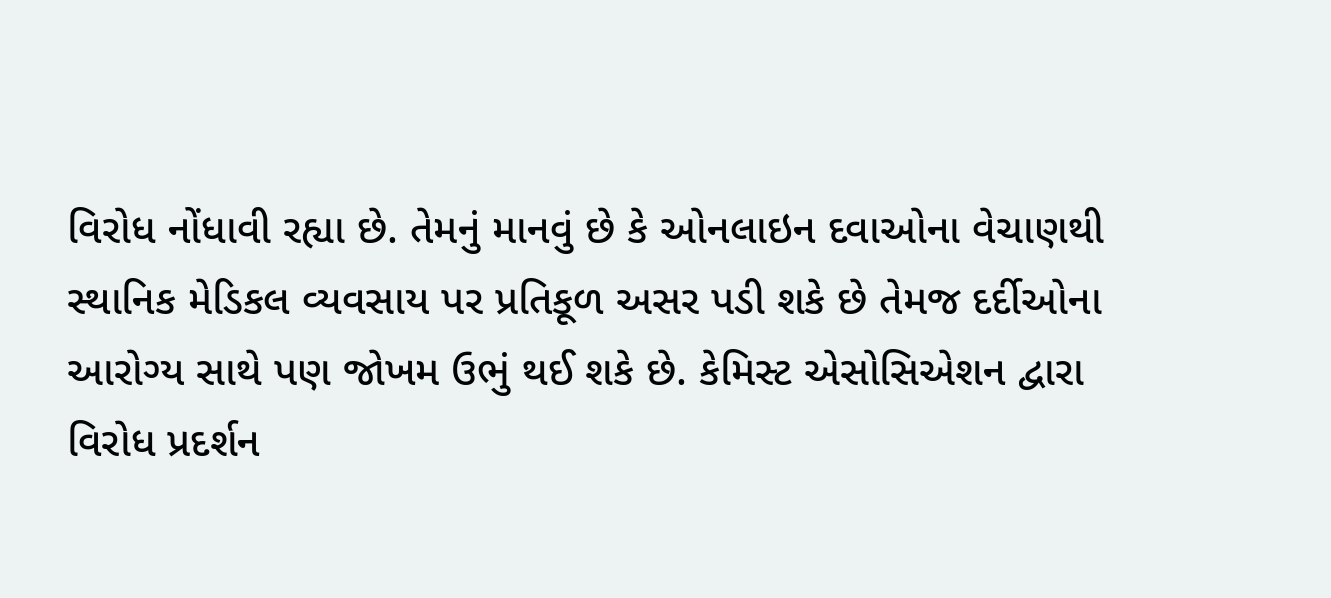વિરોધ નોંધાવી રહ્યા છે. તેમનું માનવું છે કે ઓનલાઇન દવાઓના વેચાણથી સ્થાનિક મેડિકલ વ્યવસાય પર પ્રતિકૂળ અસર પડી શકે છે તેમજ દર્દીઓના આરોગ્ય સાથે પણ જોખમ ઉભું થઈ શકે છે. કેમિસ્ટ એસોસિએશન દ્વારા વિરોધ પ્રદર્શન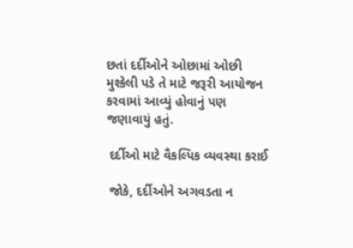છતાં દર્દીઓને ઓછામાં ઓછી મુશ્કેલી પડે તે માટે જરૂરી આયોજન કરવામાં આવ્યું હોવાનું પણ જણાવાયું હતું.

 દર્દીઓ માટે વૈકલ્પિક વ્યવસ્થા કરાઈ

 જોકે, દર્દીઓને અગવડતા ન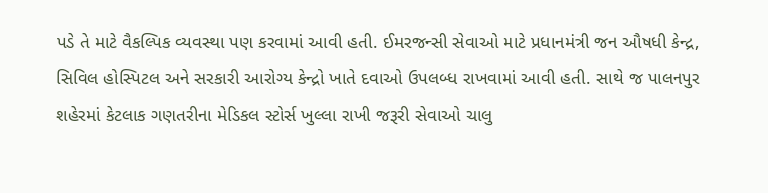પડે તે માટે વૈકલ્પિક વ્યવસ્થા પણ કરવામાં આવી હતી. ઈમરજન્સી સેવાઓ માટે પ્રધાનમંત્રી જન ઔષધી કેન્દ્ર, સિવિલ હોસ્પિટલ અને સરકારી આરોગ્ય કેન્દ્રો ખાતે દવાઓ ઉપલબ્ધ રાખવામાં આવી હતી. સાથે જ પાલનપુર શહેરમાં કેટલાક ગણતરીના મેડિકલ સ્ટોર્સ ખુલ્લા રાખી જરૂરી સેવાઓ ચાલુ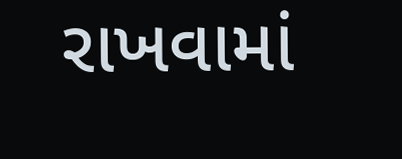રાખવામાં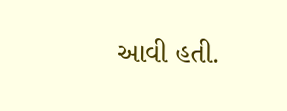આવી હતી.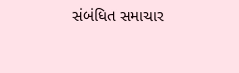સંબંધિત સમાચાર